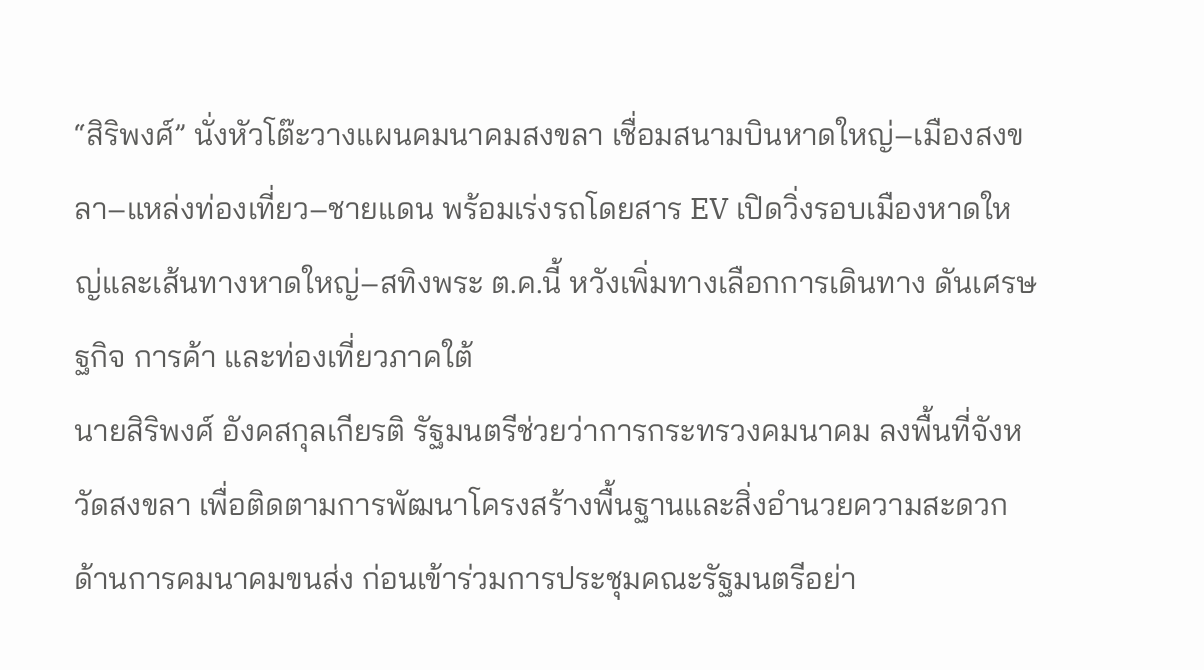“สิริพงศ์” นั่งหัวโต๊ะวางแผนคมนาคมสงขลา เชื่อมสนามบินหาดใหญ่–เมืองสงขลา–แหล่งท่องเที่ยว–ชายแดน พร้อมเร่งรถโดยสาร EV เปิดวิ่งรอบเมืองหาดใหญ่และเส้นทางหาดใหญ่–สทิงพระ ต.ค.นี้ หวังเพิ่มทางเลือกการเดินทาง ดันเศรษฐกิจ การค้า และท่องเที่ยวภาคใต้
นายสิริพงศ์ อังคสกุลเกียรติ รัฐมนตรีช่วยว่าการกระทรวงคมนาคม ลงพื้นที่จังหวัดสงขลา เพื่อติดตามการพัฒนาโครงสร้างพื้นฐานและสิ่งอำนวยความสะดวกด้านการคมนาคมขนส่ง ก่อนเข้าร่วมการประชุมคณะรัฐมนตรีอย่า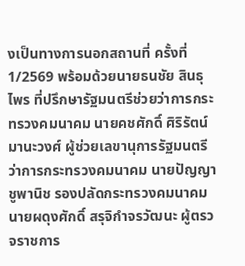งเป็นทางการนอกสถานที่ ครั้งที่ 1/2569 พร้อมด้วยนายธนชัย สินธุไพร ที่ปรึกษารัฐมนตรีช่วยว่าการกระทรวงคมนาคม นายคชศักดิ์ ศิริรัตน์มานะวงศ์ ผู้ช่วยเลขานุการรัฐมนตรีว่าการกระทรวงคมนาคม นายปัญญา ชูพานิช รองปลัดกระทรวงคมนาคม นายผดุงศักดิ์ สรุจิกำจรวัฒนะ ผู้ตรวจราชการ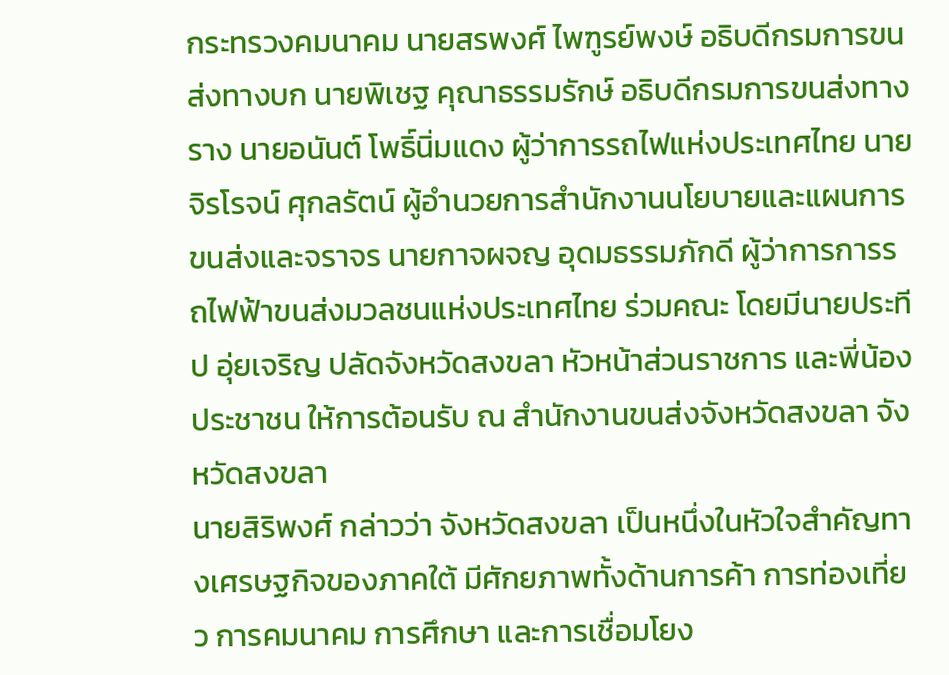กระทรวงคมนาคม นายสรพงศ์ ไพฑูรย์พงษ์ อธิบดีกรมการขนส่งทางบก นายพิเชฐ คุณาธรรมรักษ์ อธิบดีกรมการขนส่งทางราง นายอนันต์ โพธิ์นิ่มแดง ผู้ว่าการรถไฟแห่งประเทศไทย นายจิรโรจน์ ศุกลรัตน์ ผู้อำนวยการสำนักงานนโยบายและแผนการขนส่งและจราจร นายกาจผจญ อุดมธรรมภักดี ผู้ว่าการการรถไฟฟ้าขนส่งมวลชนแห่งประเทศไทย ร่วมคณะ โดยมีนายประทีป อุ่ยเจริญ ปลัดจังหวัดสงขลา หัวหน้าส่วนราชการ และพี่น้องประชาชน ให้การต้อนรับ ณ สำนักงานขนส่งจังหวัดสงขลา จังหวัดสงขลา
นายสิริพงศ์ กล่าวว่า จังหวัดสงขลา เป็นหนึ่งในหัวใจสำคัญทางเศรษฐกิจของภาคใต้ มีศักยภาพทั้งด้านการค้า การท่องเที่ยว การคมนาคม การศึกษา และการเชื่อมโยง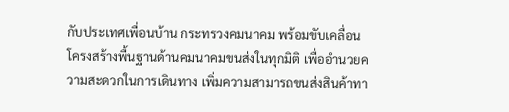กับประเทศเพื่อนบ้าน กระทรวงคมนาคม พร้อมขับเคลื่อนโครงสร้างพื้นฐานด้านคมนาคมขนส่งในทุกมิติ เพื่ออำนวยความสะดวกในการเดินทาง เพิ่มความสามารถขนส่งสินค้าทา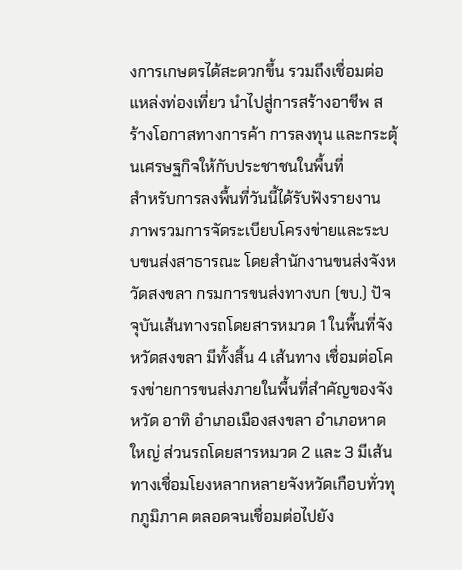งการเกษตรได้สะดวกขึ้น รวมถึงเชื่อมต่อแหล่งท่องเที่ยว นำไปสู่การสร้างอาชีพ สร้างโอกาสทางการค้า การลงทุน และกระตุ้นเศรษฐกิจให้กับประชาชนในพื้นที่
สำหรับการลงพื้นที่วันนี้ได้รับฟังรายงานภาพรวมการจัดระเบียบโครงข่ายและระบบขนส่งสาธารณะ โดยสำนักงานขนส่งจังหวัดสงขลา กรมการขนส่งทางบก (ขบ.) ปัจจุบันเส้นทางรถโดยสารหมวด 1 ในพื้นที่จังหวัดสงขลา มีทั้งสิ้น 4 เส้นทาง เชื่อมต่อโครงข่ายการขนส่งภายในพื้นที่สำคัญของจังหวัด อาทิ อำเภอเมืองสงขลา อำเภอหาดใหญ่ ส่วนรถโดยสารหมวด 2 และ 3 มีเส้นทางเชื่อมโยงหลากหลายจังหวัดเกือบทั่วทุกภูมิภาค ตลอดจนเชื่อมต่อไปยัง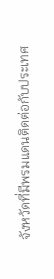จังหวัดที่มีพรมแดนติดต่อกับประเทศ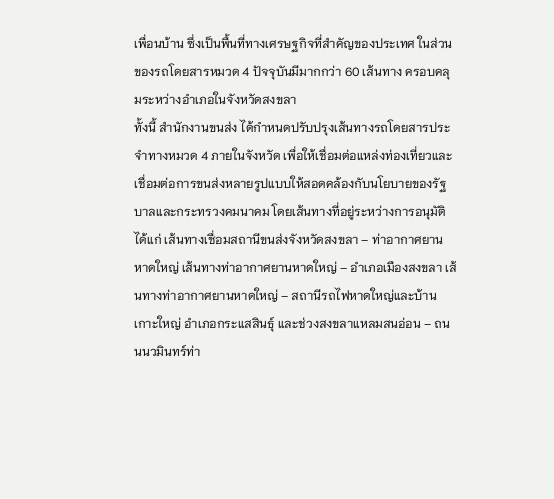เพื่อนบ้าน ซึ่งเป็นพื้นที่ทางเศรษฐกิจที่สำคัญของประเทศ ในส่วนของรถโดยสารหมวด 4 ปัจจุบันมีมากกว่า 60 เส้นทาง ครอบคลุมระหว่างอำเภอในจังหวัดสงขลา
ทั้งนี้ สำนักงานขนส่ง ได้กำหนดปรับปรุงเส้นทางรถโดยสารประจำทางหมวด 4 ภายในจังหวัด เพื่อให้เชื่อมต่อแหล่งท่องเที่ยวและเชื่อมต่อการขนส่งหลายรูปแบบให้สอดคล้องกับนโยบายของรัฐบาลและกระทรวงคมนาคม โดยเส้นทางที่อยู่ระหว่างการอนุมัติ ได้แก่ เส้นทางเชื่อมสถานีขนส่งจังหวัดสงขลา – ท่าอากาศยานหาดใหญ่ เส้นทางท่าอากาศยานหาดใหญ่ – อำเภอเมืองสงขลา เส้นทางท่าอากาศยานหาดใหญ่ – สถานีรถไฟหาดใหญ่และบ้านเกาะใหญ่ อำเภอกระแสสินธุ์ และช่วงสงขลาแหลมสนอ่อน – ถนนนวมินทร์ท่า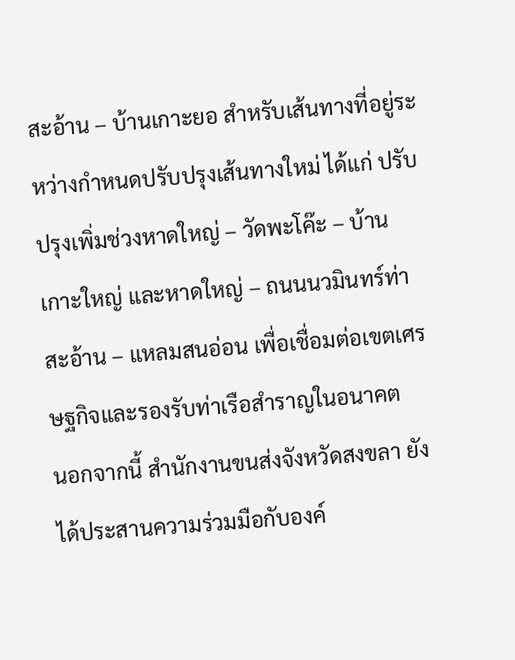สะอ้าน – บ้านเกาะยอ สำหรับเส้นทางที่อยู่ระหว่างกำหนดปรับปรุงเส้นทางใหม่ ได้แก่ ปรับปรุงเพิ่มช่วงหาดใหญ่ – วัดพะโค๊ะ – บ้านเกาะใหญ่ และหาดใหญ่ – ถนนนวมินทร์ท่าสะอ้าน – แหลมสนอ่อน เพื่อเชื่อมต่อเขตเศรษฐกิจและรองรับท่าเรือสำราญในอนาคต
นอกจากนี้ สำนักงานขนส่งจังหวัดสงขลา ยังได้ประสานความร่วมมือกับองค์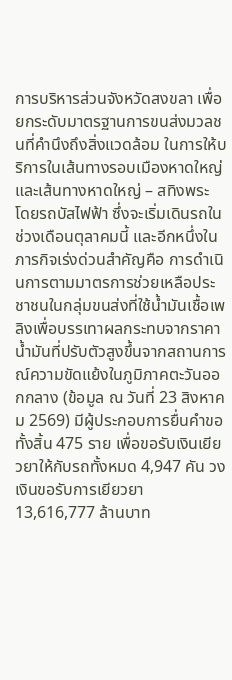การบริหารส่วนจังหวัดสงขลา เพื่อยกระดับมาตรฐานการขนส่งมวลชนที่คำนึงถึงสิ่งแวดล้อม ในการให้บริการในเส้นทางรอบเมืองหาดใหญ่ และเส้นทางหาดใหญ่ – สทิงพระ โดยรถบัสไฟฟ้า ซึ่งจะเริ่มเดินรถในช่วงเดือนตุลาคมนี้ และอีกหนึ่งในภารกิจเร่งด่วนสำคัญคือ การดำเนินการตามมาตรการช่วยเหลือประชาชนในกลุ่มขนส่งที่ใช้น้ำมันเชื้อเพลิงเพื่อบรรเทาผลกระทบจากราคาน้ำมันที่ปรับตัวสูงขึ้นจากสถานการณ์ความขัดแย้งในภูมิภาคตะวันออกกลาง (ข้อมูล ณ วันที่ 23 สิงหาคม 2569) มีผู้ประกอบการยื่นคำขอทั้งสิ้น 475 ราย เพื่อขอรับเงินเยียวยาให้กับรถทั้งหมด 4,947 คัน วงเงินขอรับการเยียวยา 13,616,777 ล้านบาท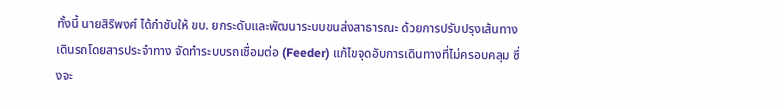ทั้งนี้ นายสิริพงศ์ ได้กำชับให้ ขบ. ยกระดับและพัฒนาระบบขนส่งสาธารณะ ด้วยการปรับปรุงเส้นทางเดินรถโดยสารประจำทาง จัดทำระบบรถเชื่อมต่อ (Feeder) แก้ไขจุดอับการเดินทางที่ไม่ครอบคลุม ซึ่งจะ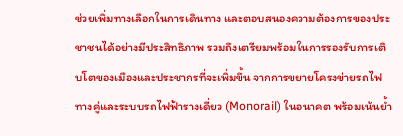ช่วยเพิ่มทางเลือกในการเดินทาง และตอบสนองความต้องการของประชาชนได้อย่างมีประสิทธิภาพ รวมถึงเตรียมพร้อมในการรองรับการเติบโตของเมืองและประชากรที่จะเพิ่มขึ้น จากการขยายโครงข่ายรถไฟทางคู่และระบบรถไฟฟ้ารางเดี่ยว (Monorail) ในอนาคต พร้อมเน้นย้ำ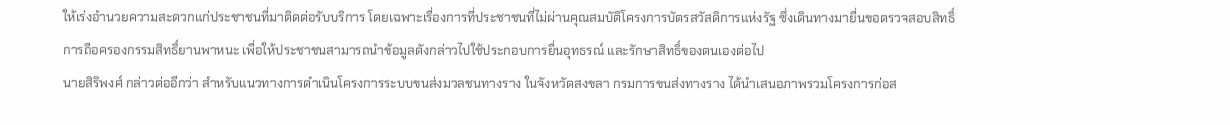ให้เร่งอำนวยความสะดวกแก่ประชาชนที่มาติดต่อรับบริการ โดยเฉพาะเรื่องการที่ประชาชนที่ไม่ผ่านคุณสมบัติโครงการบัตรสวัสดิการแห่งรัฐ ซึ่งเดินทางมายื่นขอตรวจสอบสิทธิ์การถือครองกรรมสิทธิ์ยานพาหนะ เพื่อให้ประชาชนสามารถนำข้อมูลดังกล่าวไปใช้ประกอบการยื่นอุทธรณ์ และรักษาสิทธิ์ของตนเองต่อไป
นายสิริพงศ์ กล่าวต่ออีกว่า สำหรับแนวทางการดำเนินโครงการระบบขนส่งมวลชนทางราง ในจังหวัดสงขลา กรมการขนส่งทางราง ได้นำเสนอภาพรวมโครงการก่อส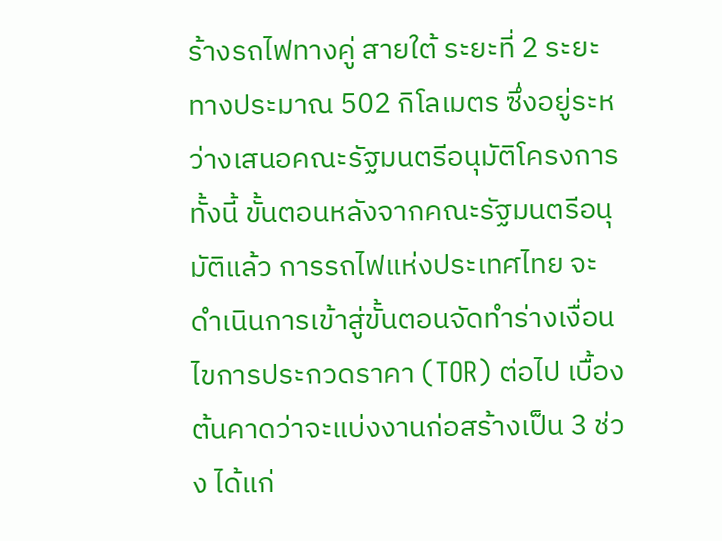ร้างรถไฟทางคู่ สายใต้ ระยะที่ 2 ระยะทางประมาณ 502 กิโลเมตร ซึ่งอยู่ระหว่างเสนอคณะรัฐมนตรีอนุมัติโครงการ ทั้งนี้ ขั้นตอนหลังจากคณะรัฐมนตรีอนุมัติแล้ว การรถไฟแห่งประเทศไทย จะดำเนินการเข้าสู่ขั้นตอนจัดทำร่างเงื่อนไขการประกวดราคา (TOR) ต่อไป เบื้องต้นคาดว่าจะแบ่งงานก่อสร้างเป็น 3 ช่วง ได้แก่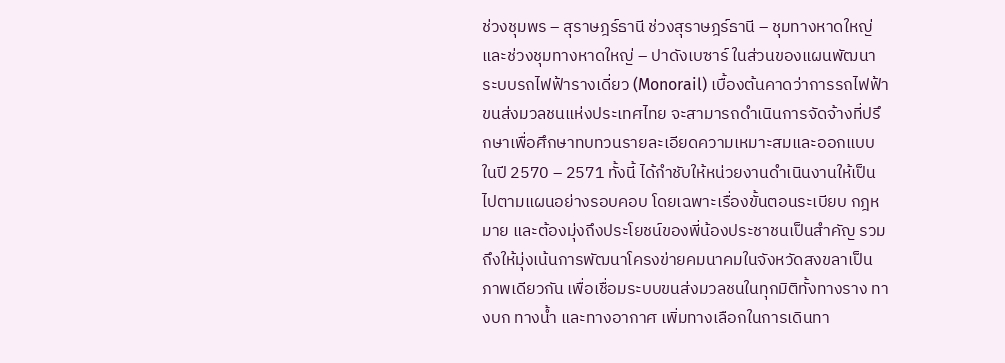ช่วงชุมพร – สุราษฎร์ธานี ช่วงสุราษฎร์ธานี – ชุมทางหาดใหญ่ และช่วงชุมทางหาดใหญ่ – ปาดังเบซาร์ ในส่วนของแผนพัฒนาระบบรถไฟฟ้ารางเดี่ยว (Monorail) เบื้องต้นคาดว่าการรถไฟฟ้าขนส่งมวลชนแห่งประเทศไทย จะสามารถดำเนินการจัดจ้างที่ปรึกษาเพื่อศึกษาทบทวนรายละเอียดความเหมาะสมและออกแบบในปี 2570 – 2571 ทั้งนี้ ได้กำชับให้หน่วยงานดำเนินงานให้เป็นไปตามแผนอย่างรอบคอบ โดยเฉพาะเรื่องขั้นตอนระเบียบ กฎหมาย และต้องมุ่งถึงประโยชน์ของพี่น้องประชาชนเป็นสำคัญ รวมถึงให้มุ่งเน้นการพัฒนาโครงข่ายคมนาคมในจังหวัดสงขลาเป็นภาพเดียวกัน เพื่อเชื่อมระบบขนส่งมวลชนในทุกมิติทั้งทางราง ทางบก ทางน้ำ และทางอากาศ เพิ่มทางเลือกในการเดินทา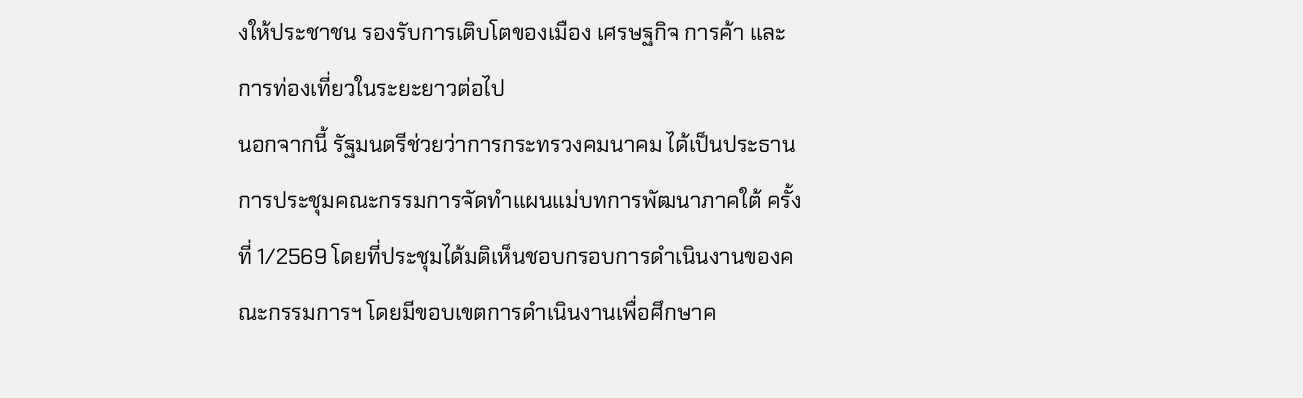งให้ประชาชน รองรับการเติบโตของเมือง เศรษฐกิจ การค้า และการท่องเที่ยวในระยะยาวต่อไป
นอกจากนี้ รัฐมนตรีช่วยว่าการกระทรวงคมนาคม ได้เป็นประธานการประชุมคณะกรรมการจัดทำแผนแม่บทการพัฒนาภาคใต้ ครั้งที่ 1/2569 โดยที่ประชุมได้มติเห็นชอบกรอบการดำเนินงานของคณะกรรมการฯ โดยมีขอบเขตการดำเนินงานเพื่อศึกษาค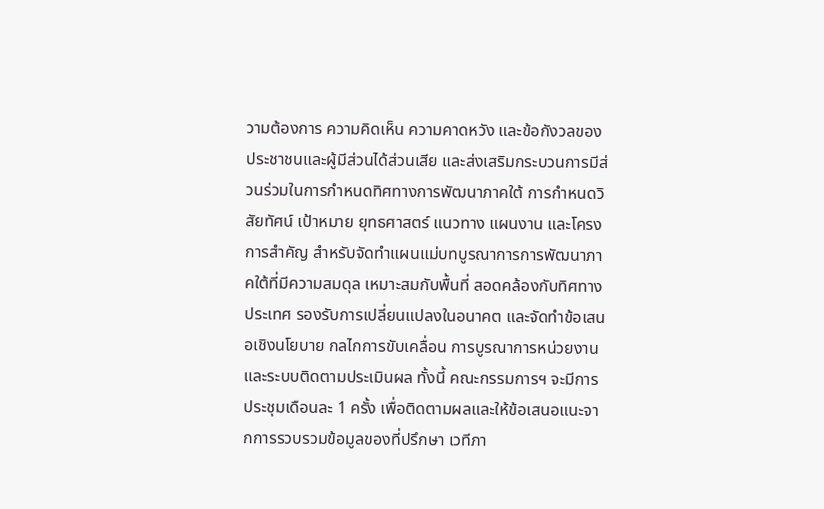วามต้องการ ความคิดเห็น ความคาดหวัง และข้อกังวลของประชาชนและผู้มีส่วนได้ส่วนเสีย และส่งเสริมกระบวนการมีส่วนร่วมในการกำหนดทิศทางการพัฒนาภาคใต้ การกำหนดวิสัยทัศน์ เป้าหมาย ยุทธศาสตร์ แนวทาง แผนงาน และโครงการสำคัญ สำหรับจัดทำแผนแม่บทบูรณาการการพัฒนาภาคใต้ที่มีความสมดุล เหมาะสมกับพื้นที่ สอดคล้องกับทิศทางประเทศ รองรับการเปลี่ยนแปลงในอนาคต และจัดทำข้อเสนอเชิงนโยบาย กลไกการขับเคลื่อน การบูรณาการหน่วยงาน และระบบติดตามประเมินผล ทั้งนี้ คณะกรรมการฯ จะมีการประชุมเดือนละ 1 ครั้ง เพื่อติดตามผลและให้ข้อเสนอแนะจากการรวบรวมข้อมูลของที่ปรึกษา เวทีภา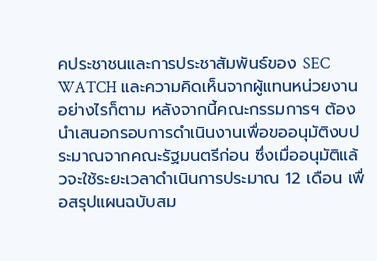คประชาชนและการประชาสัมพันธ์ของ SEC WATCH และความคิดเห็นจากผู้แทนหน่วยงาน อย่างไรก็ตาม หลังจากนี้คณะกรรมการฯ ต้องนำเสนอกรอบการดำเนินงานเพื่อขออนุมัติงบประมาณจากคณะรัฐมนตรีก่อน ซึ่งเมื่ออนุมัติแล้วจะใช้ระยะเวลาดำเนินการประมาณ 12 เดือน เพื่อสรุปแผนฉบับสม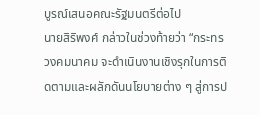บูรณ์เสนอคณะรัฐมนตรีต่อไป
นายสิริพงศ์ กล่าวในช่วงท้ายว่า “กระทรวงคมนาคม จะดำเนินงานเชิงรุกในการติดตามและผลักดันนโยบายต่าง ๆ สู่การป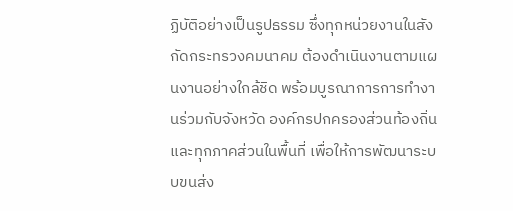ฏิบัติอย่างเป็นรูปธรรม ซึ่งทุกหน่วยงานในสังกัดกระทรวงคมนาคม ต้องดำเนินงานตามแผนงานอย่างใกล้ชิด พร้อมบูรณาการการทำงานร่วมกับจังหวัด องค์กรปกครองส่วนท้องถิ่น และทุกภาคส่วนในพื้นที่ เพื่อให้การพัฒนาระบบขนส่ง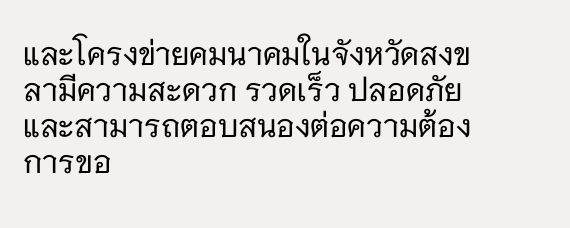และโครงข่ายคมนาคมในจังหวัดสงขลามีความสะดวก รวดเร็ว ปลอดภัย และสามารถตอบสนองต่อความต้องการขอ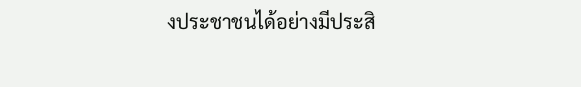งประชาชนได้อย่างมีประสิ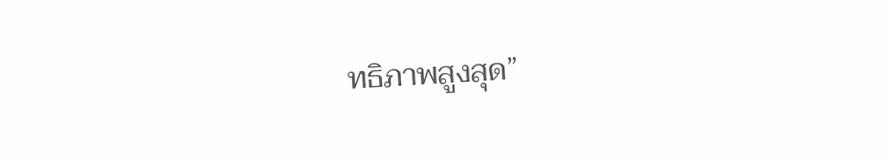ทธิภาพสูงสุด”